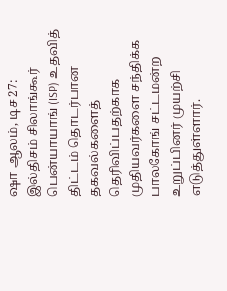ஷா ஆலம், டிச 27: இல்திசம் சிலாங்கூர் பென்யாயாங் (ISP) உதவித் திட்டம் தொடர்பான தகவல்களைத் தெரிவிப்பதற்காக முதியவர்களை சந்திக்க பாலகோங் சட்டமன்ற உறுப்பினர் முயற்சி எடுத்துள்ளார்.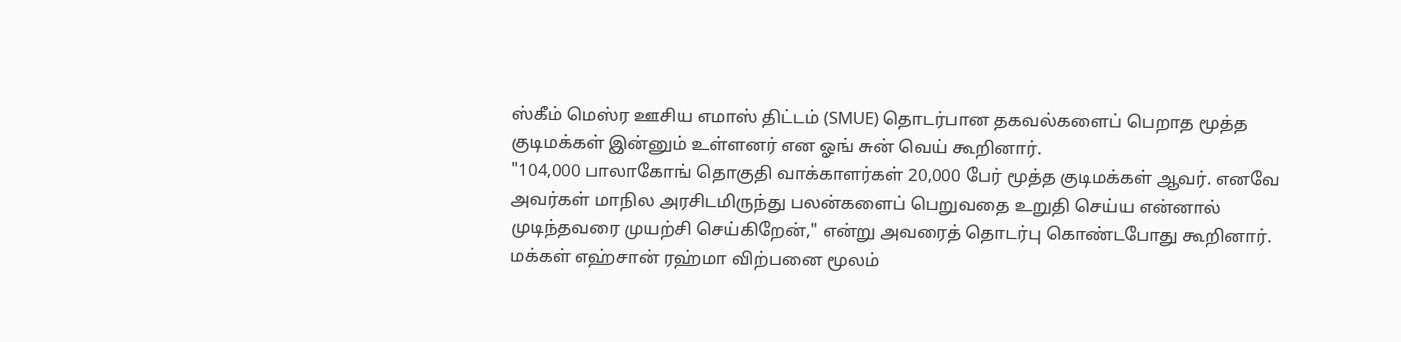ஸ்கீம் மெஸ்ர ஊசிய எமாஸ் திட்டம் (SMUE) தொடர்பான தகவல்களைப் பெறாத மூத்த குடிமக்கள் இன்னும் உள்ளனர் என ஓங் சுன் வெய் கூறினார்.
"104,000 பாலாகோங் தொகுதி வாக்காளர்கள் 20,000 பேர் மூத்த குடிமக்கள் ஆவர். எனவே அவர்கள் மாநில அரசிடமிருந்து பலன்களைப் பெறுவதை உறுதி செய்ய என்னால் முடிந்தவரை முயற்சி செய்கிறேன்," என்று அவரைத் தொடர்பு கொண்டபோது கூறினார்.
மக்கள் எஹ்சான் ரஹ்மா விற்பனை மூலம்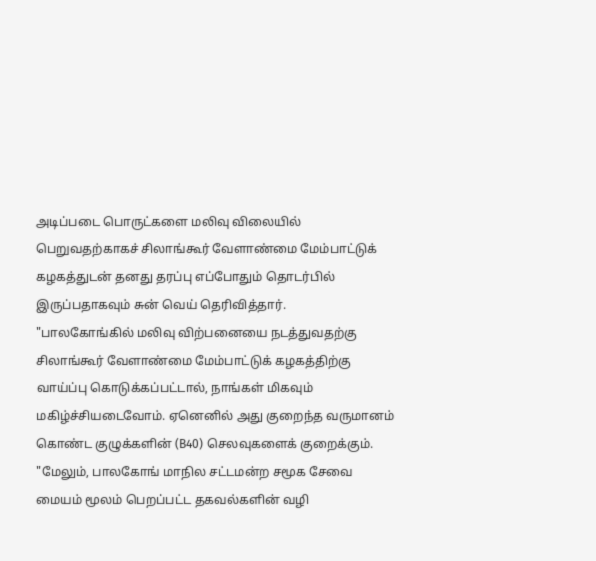அடிப்படை பொருட்களை மலிவு விலையில் பெறுவதற்காகச் சிலாங்கூர் வேளாண்மை மேம்பாட்டுக் கழகத்துடன் தனது தரப்பு எப்போதும் தொடர்பில் இருப்பதாகவும் சுன் வெய் தெரிவித்தார்.
"பாலகோங்கில் மலிவு விற்பனையை நடத்துவதற்கு சிலாங்கூர் வேளாண்மை மேம்பாட்டுக் கழகத்திற்கு வாய்ப்பு கொடுக்கப்பட்டால், நாங்கள் மிகவும் மகிழ்ச்சியடைவோம். ஏனெனில் அது குறைந்த வருமானம் கொண்ட குழுக்களின் (B40) செலவுகளைக் குறைக்கும்.
"மேலும், பாலகோங் மாநில சட்டமன்ற சமூக சேவை மையம் மூலம் பெறப்பட்ட தகவல்களின் வழி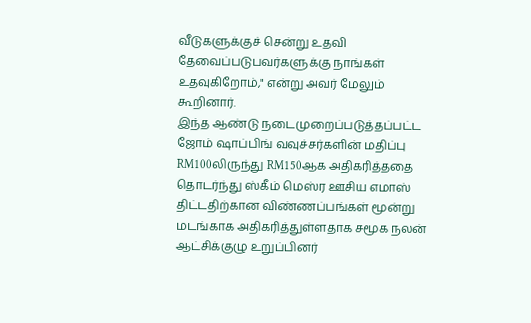வீடுகளுக்குச் சென்று உதவி தேவைப்படுபவர்களுக்கு நாங்கள் உதவுகிறோம்," என்று அவர் மேலும் கூறினார்.
இந்த ஆண்டு நடைமுறைப்படுத்தப்பட்ட ஜோம் ஷாப்பிங் வவுச்சர்களின் மதிப்பு RM100லிருந்து RM150ஆக அதிகரித்ததை தொடர்ந்து ஸ்கீம் மெஸ்ர ஊசிய எமாஸ் திட்டதிற்கான விண்ணப்பங்கள் மூன்று மடங்காக அதிகரித்துள்ளதாக சமூக நலன் ஆட்சிக்குழு உறுப்பினர்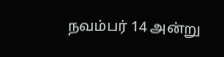நவம்பர் 14 அன்று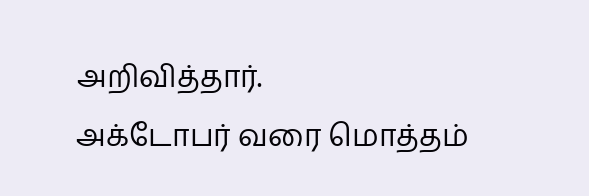அறிவித்தார்.
அக்டோபர் வரை மொத்தம்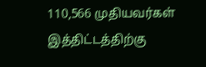110,566 முதியவர்கள் இத்திட்டத்திற்கு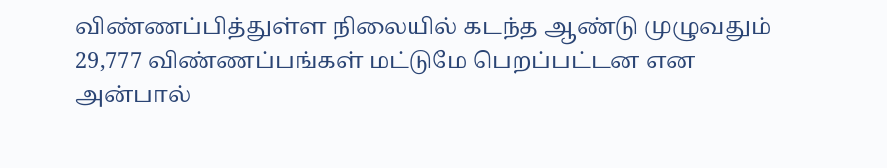விண்ணப்பித்துள்ள நிலையில் கடந்த ஆண்டு முழுவதும் 29,777 விண்ணப்பங்கள் மட்டுமே பெறப்பட்டன என அன்பால்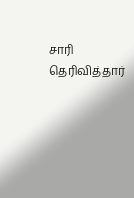சாரி தெரிவித்தார்